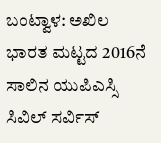ಬಂಟ್ವಾಳ: ಅಖಿಲ ಭಾರತ ಮಟ್ಟದ 2016ನೆ ಸಾಲಿನ ಯುಪಿಎಸ್ಸಿ ಸಿವಿಲ್ ಸರ್ವಿಸ್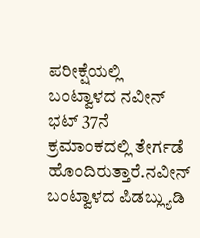ಪರೀಕ್ಷೆಯಲ್ಲಿ ಬಂಟ್ವಾಳದ ನವೀನ್ ಭಟ್ 37ನೆ ಕ್ರಮಾಂಕದಲ್ಲಿ ತೇರ್ಗಡೆ ಹೊಂದಿರುತ್ತಾರೆ.ನವೀನ್ ಬಂಟ್ವಾಳದ ಪಿಡಬ್ಲ್ಯುಡಿ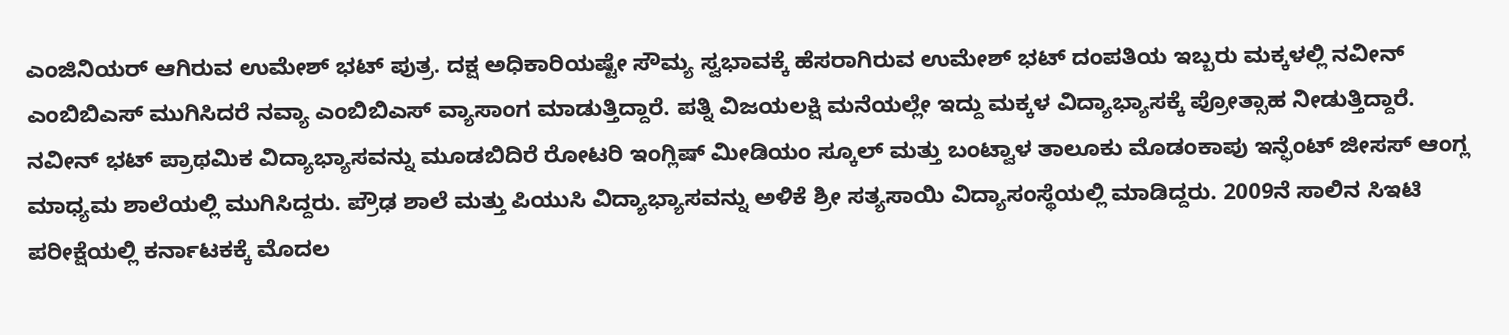ಎಂಜಿನಿಯರ್ ಆಗಿರುವ ಉಮೇಶ್ ಭಟ್ ಪುತ್ರ. ದಕ್ಷ ಅಧಿಕಾರಿಯಷ್ಟೇ ಸೌಮ್ಯ ಸ್ವಭಾವಕ್ಕೆ ಹೆಸರಾಗಿರುವ ಉಮೇಶ್ ಭಟ್ ದಂಪತಿಯ ಇಬ್ಬರು ಮಕ್ಕಳಲ್ಲಿ ನವೀನ್ ಎಂಬಿಬಿಎಸ್ ಮುಗಿಸಿದರೆ ನವ್ಯಾ ಎಂಬಿಬಿಎಸ್ ವ್ಯಾಸಾಂಗ ಮಾಡುತ್ತಿದ್ದಾರೆ. ಪತ್ನಿ ವಿಜಯಲಕ್ಷಿ ಮನೆಯಲ್ಲೇ ಇದ್ದು ಮಕ್ಕಳ ವಿದ್ಯಾಭ್ಯಾಸಕ್ಕೆ ಪ್ರೋತ್ಸಾಹ ನೀಡುತ್ತಿದ್ದಾರೆ.
ನವೀನ್ ಭಟ್ ಪ್ರಾಥಮಿಕ ವಿದ್ಯಾಭ್ಯಾಸವನ್ನು ಮೂಡಬಿದಿರೆ ರೋಟರಿ ಇಂಗ್ಲಿಷ್ ಮೀಡಿಯಂ ಸ್ಕೂಲ್ ಮತ್ತು ಬಂಟ್ವಾಳ ತಾಲೂಕು ಮೊಡಂಕಾಪು ಇನ್ಫೆಂಟ್ ಜೀಸಸ್ ಆಂಗ್ಲ ಮಾಧ್ಯಮ ಶಾಲೆಯಲ್ಲಿ ಮುಗಿಸಿದ್ದರು. ಪ್ರೌಢ ಶಾಲೆ ಮತ್ತು ಪಿಯುಸಿ ವಿದ್ಯಾಭ್ಯಾಸವನ್ನು ಅಳಿಕೆ ಶ್ರೀ ಸತ್ಯಸಾಯಿ ವಿದ್ಯಾಸಂಸ್ಥೆಯಲ್ಲಿ ಮಾಡಿದ್ದರು. 2009ನೆ ಸಾಲಿನ ಸಿಇಟಿ ಪರೀಕ್ಷೆಯಲ್ಲಿ ಕರ್ನಾಟಕಕ್ಕೆ ಮೊದಲ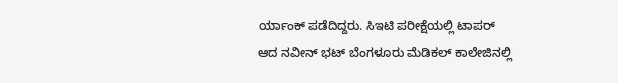ರ್ಯಾಂಕ್ ಪಡೆದಿದ್ದರು. ಸಿಇಟಿ ಪರೀಕ್ಷೆಯಲ್ಲಿ ಟಾಪರ್ ಆದ ನವೀನ್ ಭಟ್ ಬೆಂಗಳೂರು ಮೆಡಿಕಲ್ ಕಾಲೇಜಿನಲ್ಲಿ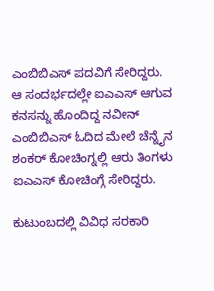ಎಂಬಿಬಿಎಸ್ ಪದವಿಗೆ ಸೇರಿದ್ದರು. ಆ ಸಂದರ್ಭದಲ್ಲೇ ಐಎಎಸ್ ಆಗುವ ಕನಸನ್ನು ಹೊಂದಿದ್ದ ನವೀನ್ ಎಂಬಿಬಿಎಸ್ ಓದಿದ ಮೇಲೆ ಚೆನ್ನೈನ ಶಂಕರ್ ಕೋಚಿಂಗ್ನಲ್ಲಿ ಆರು ತಿಂಗಳು ಐಎಎಸ್ ಕೋಚಿಂಗ್ಗೆ ಸೇರಿದ್ದರು.

ಕುಟುಂಬದಲ್ಲಿ ವಿವಿಧ ಸರಕಾರಿ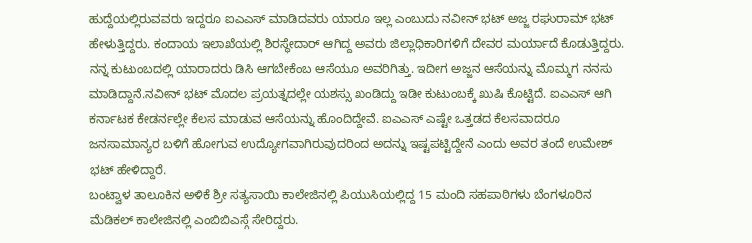ಹುದ್ದೆಯಲ್ಲಿರುವವರು ಇದ್ದರೂ ಐಎಎಸ್ ಮಾಡಿದವರು ಯಾರೂ ಇಲ್ಲ ಎಂಬುದು ನವೀನ್ ಭಟ್ ಅಜ್ಜ ರಘುರಾಮ್ ಭಟ್ ಹೇಳುತ್ತಿದ್ದರು. ಕಂದಾಯ ಇಲಾಖೆಯಲ್ಲಿ ಶಿರಸ್ಥೇದಾರ್ ಆಗಿದ್ದ ಅವರು ಜಿಲ್ಲಾಧಿಕಾರಿಗಳಿಗೆ ದೇವರ ಮರ್ಯಾದೆ ಕೊಡುತ್ತಿದ್ದರು. ನನ್ನ ಕುಟುಂಬದಲ್ಲಿ ಯಾರಾದರು ಡಿಸಿ ಆಗಬೇಕೆಂಬ ಆಸೆಯೂ ಅವರಿಗಿತ್ತು. ಇದೀಗ ಅಜ್ಜನ ಆಸೆಯನ್ನು ಮೊಮ್ಮಗ ನನಸು ಮಾಡಿದ್ದಾನೆ.ನವೀನ್ ಭಟ್ ಮೊದಲ ಪ್ರಯತ್ನದಲ್ಲೇ ಯಶಸ್ಸು ಖಂಡಿದ್ದು ಇಡೀ ಕುಟುಂಬಕ್ಕೆ ಖುಷಿ ಕೊಟ್ಟಿದೆ. ಐಎಎಸ್ ಆಗಿ ಕರ್ನಾಟಕ ಕೇಡರ್ನಲ್ಲೇ ಕೆಲಸ ಮಾಡುವ ಆಸೆಯನ್ನು ಹೊಂದಿದ್ದೇವೆ. ಐಎಎಸ್ ಎಷ್ಟೇ ಒತ್ತಡದ ಕೆಲಸವಾದರೂ ಜನಸಾಮಾನ್ಯರ ಬಳಿಗೆ ಹೋಗುವ ಉದ್ಯೋಗವಾಗಿರುವುದರಿಂದ ಅದನ್ನು ಇಷ್ಟಪಟ್ಟಿದ್ದೇನೆ ಎಂದು ಅವರ ತಂದೆ ಉಮೇಶ್ ಭಟ್ ಹೇಳಿದ್ದಾರೆ.
ಬಂಟ್ವಾಳ ತಾಲೂಕಿನ ಅಳಿಕೆ ಶ್ರೀ ಸತ್ಯಸಾಯಿ ಕಾಲೇಜಿನಲ್ಲಿ ಪಿಯುಸಿಯಲ್ಲಿದ್ದ 15 ಮಂದಿ ಸಹಪಾಠಿಗಳು ಬೆಂಗಳೂರಿನ ಮೆಡಿಕಲ್ ಕಾಲೇಜಿನಲ್ಲಿ ಎಂಬಿಬಿಎಸ್ಗೆ ಸೇರಿದ್ದರು.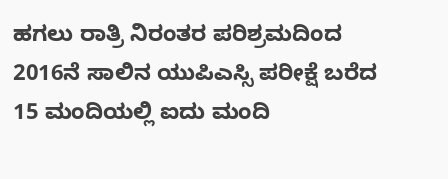ಹಗಲು ರಾತ್ರಿ ನಿರಂತರ ಪರಿಶ್ರಮದಿಂದ 2016ನೆ ಸಾಲಿನ ಯುಪಿಎಸ್ಸಿ ಪರೀಕ್ಷೆ ಬರೆದ 15 ಮಂದಿಯಲ್ಲಿ ಐದು ಮಂದಿ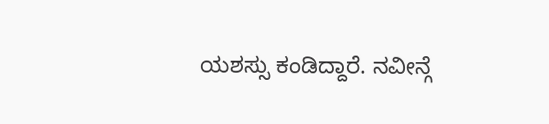ಯಶಸ್ಸು ಕಂಡಿದ್ದಾರೆ. ನವೀನ್ಗೆ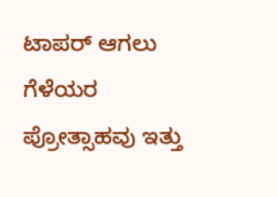ಟಾಪರ್ ಆಗಲು ಗೆಳೆಯರ ಪ್ರೋತ್ಸಾಹವು ಇತ್ತು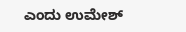ಎಂದು ಉಮೇಶ್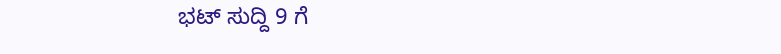ಭಟ್ ಸುದ್ದಿ 9 ಗೆ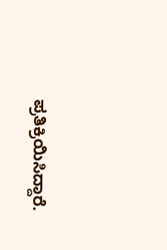ಪ್ರತಿಕ್ರಿಯಿಸಿದ್ದಾರೆ.